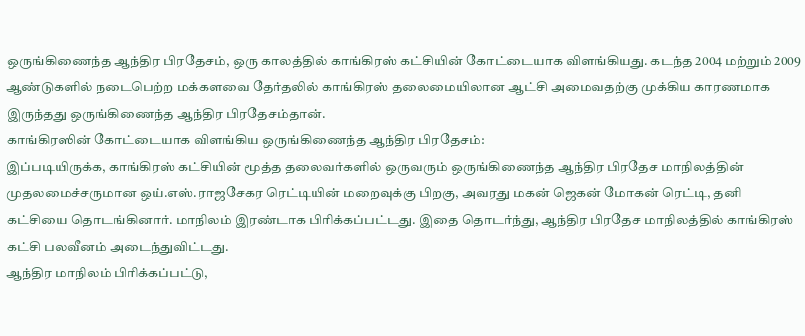ஒருங்கிணைந்த ஆந்திர பிரதேசம், ஒரு காலத்தில் காங்கிரஸ் கட்சியின் கோட்டையாக விளங்கியது. கடந்த 2004 மற்றும் 2009 ஆண்டுகளில் நடைபெற்ற மக்களவை தேர்தலில் காங்கிரஸ் தலைமையிலான ஆட்சி அமைவதற்கு முக்கிய காரணமாக இருந்தது ஒருங்கிணைந்த ஆந்திர பிரதேசம்தான்.
காங்கிரஸின் கோட்டையாக விளங்கிய ஒருங்கிணைந்த ஆந்திர பிரதேசம்:
இப்படியிருக்க, காங்கிரஸ் கட்சியின் மூத்த தலைவர்களில் ஒருவரும் ஒருங்கிணைந்த ஆந்திர பிரதேச மாநிலத்தின் முதலமைச்சருமான ஒய்.எஸ்.ராஜசேகர ரெட்டியின் மறைவுக்கு பிறகு, அவரது மகன் ஜெகன் மோகன் ரெட்டி, தனி கட்சியை தொடங்கினார். மாநிலம் இரண்டாக பிரிக்கப்பட்டது. இதை தொடர்ந்து, ஆந்திர பிரதேச மாநிலத்தில் காங்கிரஸ் கட்சி பலவீனம் அடைந்துவிட்டது.
ஆந்திர மாநிலம் பிரிக்கப்பட்டு,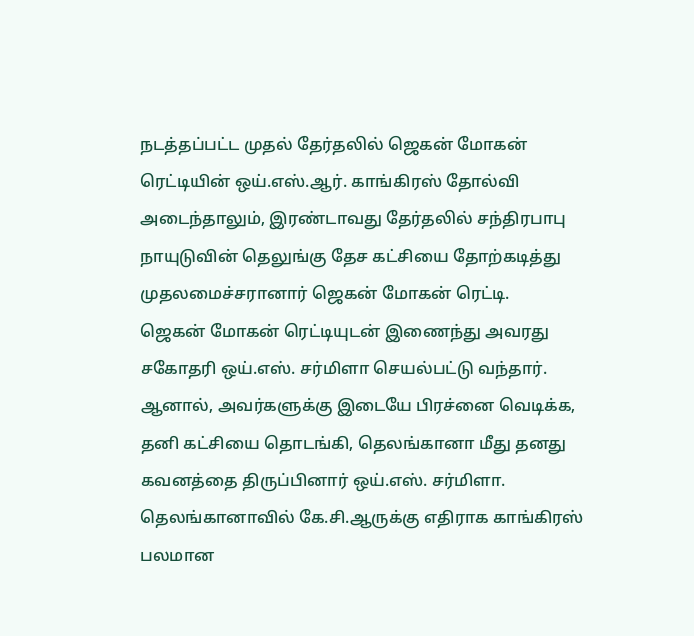நடத்தப்பட்ட முதல் தேர்தலில் ஜெகன் மோகன் ரெட்டியின் ஒய்.எஸ்.ஆர். காங்கிரஸ் தோல்வி அடைந்தாலும், இரண்டாவது தேர்தலில் சந்திரபாபு நாயுடுவின் தெலுங்கு தேச கட்சியை தோற்கடித்து முதலமைச்சரானார் ஜெகன் மோகன் ரெட்டி.
ஜெகன் மோகன் ரெட்டியுடன் இணைந்து அவரது சகோதரி ஒய்.எஸ். சர்மிளா செயல்பட்டு வந்தார். ஆனால், அவர்களுக்கு இடையே பிரச்னை வெடிக்க, தனி கட்சியை தொடங்கி, தெலங்கானா மீது தனது கவனத்தை திருப்பினார் ஒய்.எஸ். சர்மிளா. தெலங்கானாவில் கே.சி.ஆருக்கு எதிராக காங்கிரஸ் பலமான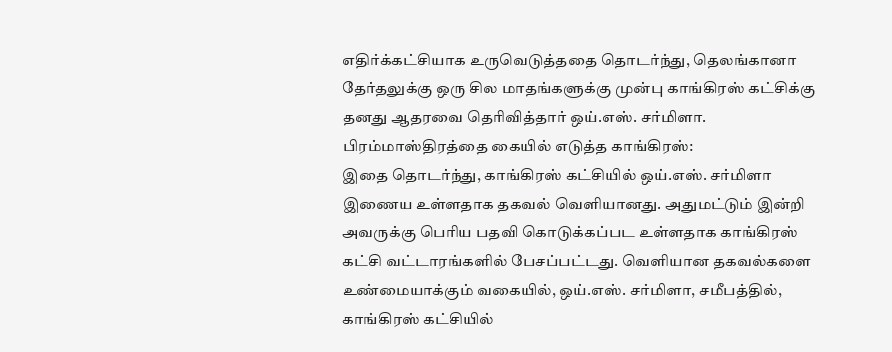எதிர்க்கட்சியாக உருவெடுத்ததை தொடர்ந்து, தெலங்கானா தேர்தலுக்கு ஒரு சில மாதங்களுக்கு முன்பு காங்கிரஸ் கட்சிக்கு தனது ஆதரவை தெரிவித்தார் ஒய்.எஸ். சர்மிளா.
பிரம்மாஸ்திரத்தை கையில் எடுத்த காங்கிரஸ்:
இதை தொடர்ந்து, காங்கிரஸ் கட்சியில் ஒய்.எஸ். சர்மிளா இணைய உள்ளதாக தகவல் வெளியானது. அதுமட்டும் இன்றி அவருக்கு பெரிய பதவி கொடுக்கப்பட உள்ளதாக காங்கிரஸ் கட்சி வட்டாரங்களில் பேசப்பட்டது. வெளியான தகவல்களை உண்மையாக்கும் வகையில், ஒய்.எஸ். சர்மிளா, சமீபத்தில், காங்கிரஸ் கட்சியில்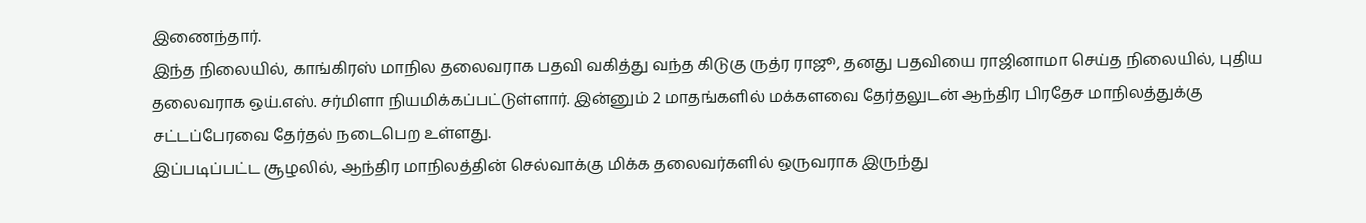இணைந்தார்.
இந்த நிலையில், காங்கிரஸ் மாநில தலைவராக பதவி வகித்து வந்த கிடுகு ருத்ர ராஜூ, தனது பதவியை ராஜினாமா செய்த நிலையில், புதிய தலைவராக ஒய்.எஸ். சர்மிளா நியமிக்கப்பட்டுள்ளார். இன்னும் 2 மாதங்களில் மக்களவை தேர்தலுடன் ஆந்திர பிரதேச மாநிலத்துக்கு சட்டப்பேரவை தேர்தல் நடைபெற உள்ளது.
இப்படிப்பட்ட சூழலில், ஆந்திர மாநிலத்தின் செல்வாக்கு மிக்க தலைவர்களில் ஒருவராக இருந்து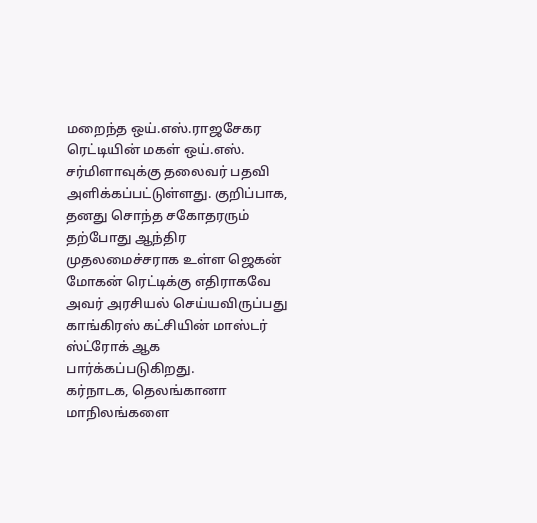மறைந்த ஒய்.எஸ்.ராஜசேகர ரெட்டியின் மகள் ஒய்.எஸ். சர்மிளாவுக்கு தலைவர் பதவி அளிக்கப்பட்டுள்ளது. குறிப்பாக, தனது சொந்த சகோதரரும் தற்போது ஆந்திர முதலமைச்சராக உள்ள ஜெகன் மோகன் ரெட்டிக்கு எதிராகவே அவர் அரசியல் செய்யவிருப்பது காங்கிரஸ் கட்சியின் மாஸ்டர் ஸ்ட்ரோக் ஆக பார்க்கப்படுகிறது.
கர்நாடக, தெலங்கானா மாநிலங்களை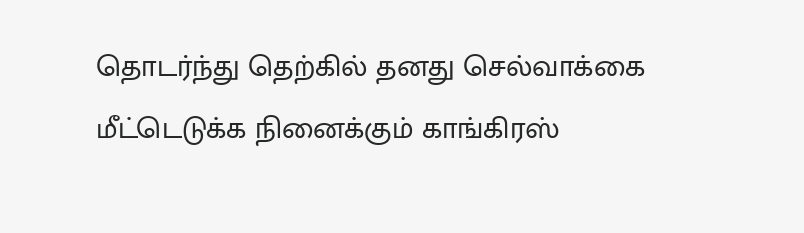தொடர்ந்து தெற்கில் தனது செல்வாக்கை மீட்டெடுக்க நினைக்கும் காங்கிரஸ்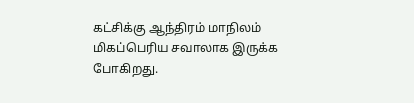கட்சிக்கு ஆந்திரம் மாநிலம் மிகப்பெரிய சவாலாக இருக்க போகிறது.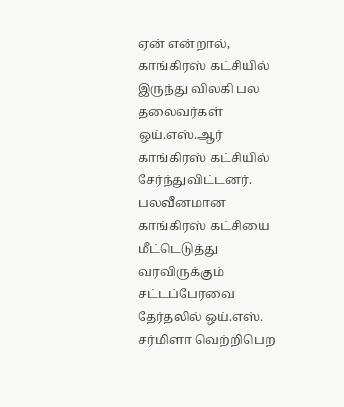ஏன் என்றால், காங்கிரஸ் கட்சியில் இருந்து விலகி பல தலைவர்கள் ஒய்.எஸ்.ஆர் காங்கிரஸ் கட்சியில் சேர்ந்துவிட்டனர்.
பலவீனமான காங்கிரஸ் கட்சியை மீட்டெடுத்து வரவிருக்கும் சட்டப்பேரவை தேர்தலில் ஒய்.எஸ். சர்மிளா வெற்றிபெற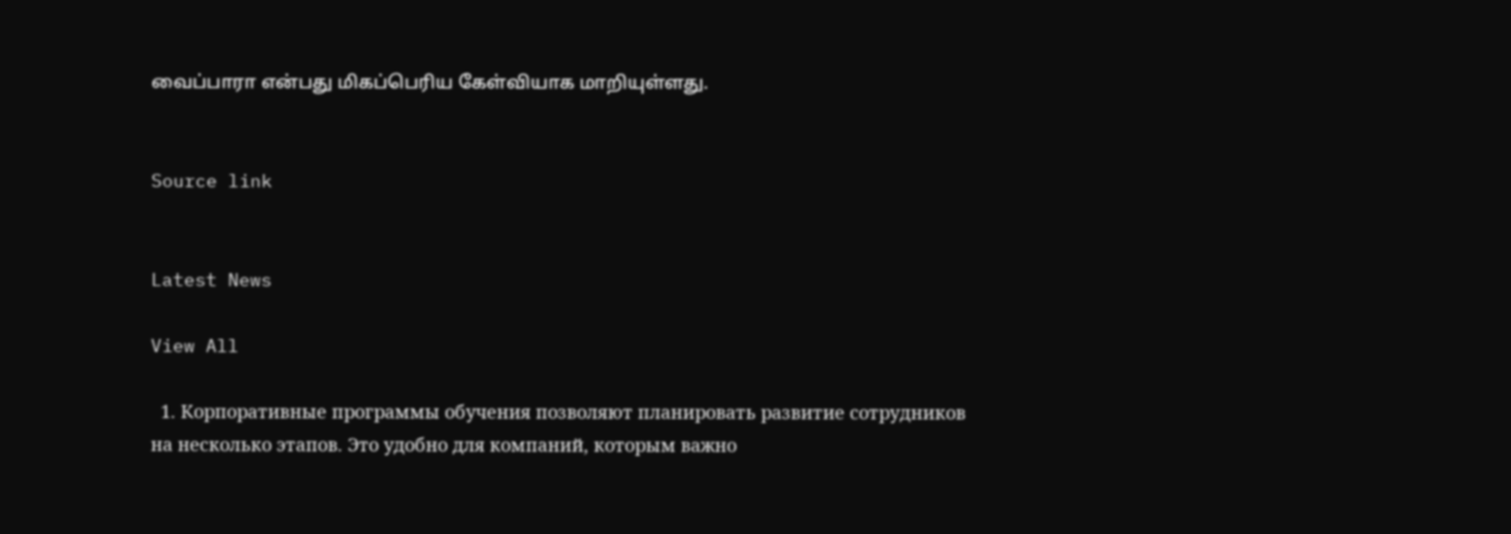வைப்பாரா என்பது மிகப்பெரிய கேள்வியாக மாறியுள்ளது.


Source link


Latest News

View All

  1. Корпоративные программы обучения позволяют планировать развитие сотрудников на несколько этапов. Это удобно для компаний, которым важно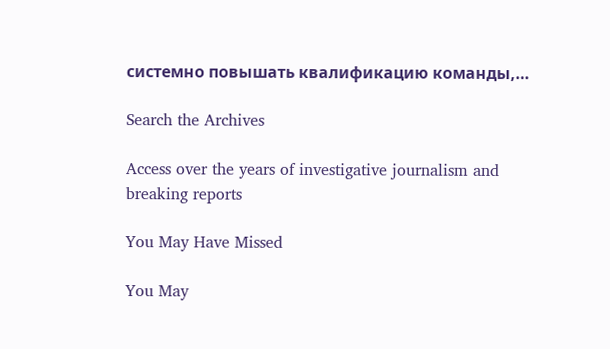системно повышать квалификацию команды,…

Search the Archives

Access over the years of investigative journalism and breaking reports

You May Have Missed

You May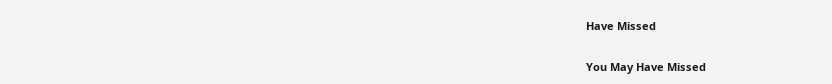Have Missed

You May Have Missed